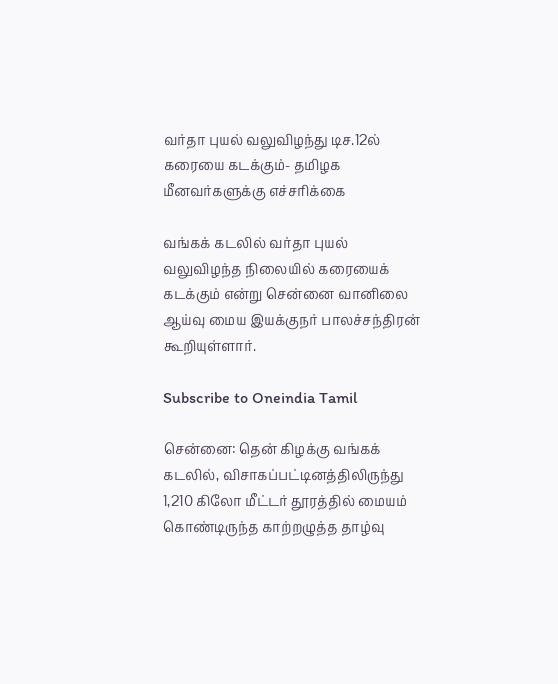வர்தா புயல் வலுவிழந்து டிச.12ல் கரையை கடக்கும்- தமிழக மீனவர்களுக்கு எச்சரிக்கை

வங்கக் கடலில் வர்தா புயல் வலுவிழந்த நிலையில் கரையைக் கடக்கும் என்று சென்னை வானிலை ஆய்வு மைய இயக்குநர் பாலச்சந்திரன் கூறியுள்ளார்.

Subscribe to Oneindia Tamil

சென்னை: தென் கிழக்கு வங்கக் கடலில், விசாகப்பட்டினத்திலிருந்து 1,210 கிலோ மீட்டர் தூரத்தில் மையம் கொண்டிருந்த காற்றழுத்த தாழ்வு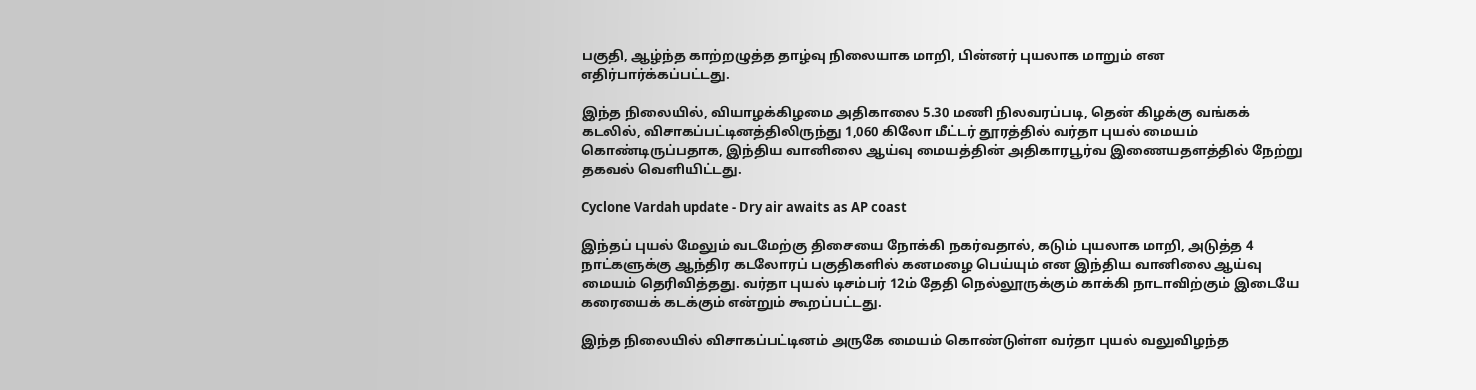பகுதி, ஆழ்ந்த காற்றழுத்த தாழ்வு நிலையாக மாறி, பின்னர் புயலாக மாறும் என எதிர்பார்க்கப்பட்டது.

இந்த நிலையில், வியாழக்கிழமை அதிகாலை 5.30 மணி நிலவரப்படி, தென் கிழக்கு வங்கக் கடலில், விசாகப்பட்டினத்திலிருந்து 1,060 கிலோ மீட்டர் தூரத்தில் வர்தா புயல் மையம் கொண்டிருப்பதாக, இந்திய வானிலை ஆய்வு மையத்தின் அதிகாரபூர்வ இணையதளத்தில் நேற்று தகவல் வெளியிட்டது.

Cyclone Vardah update - Dry air awaits as AP coast

இந்தப் புயல் மேலும் வடமேற்கு திசையை நோக்கி நகர்வதால், கடும் புயலாக மாறி, அடுத்த 4 நாட்களுக்கு ஆந்திர கடலோரப் பகுதிகளில் கனமழை பெய்யும் என இந்திய வானிலை ஆய்வு மையம் தெரிவித்தது. வர்தா புயல் டிசம்பர் 12ம் தேதி நெல்லூருக்கும் காக்கி நாடாவிற்கும் இடையே கரையைக் கடக்கும் என்றும் கூறப்பட்டது.

இந்த நிலையில் விசாகப்பட்டினம் அருகே மையம் கொண்டுள்ள வர்தா புயல் வலுவிழந்த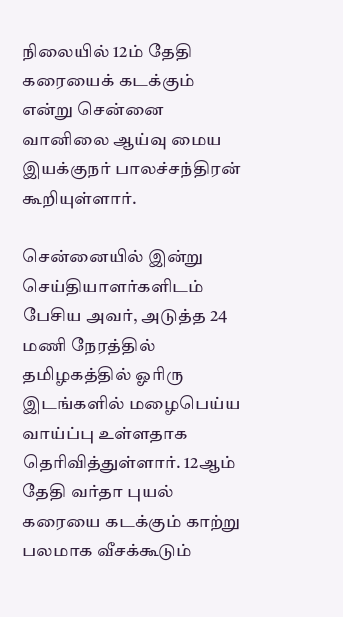நிலையில் 12ம் தேதி கரையைக் கடக்கும் என்று சென்னை வானிலை ஆய்வு மைய இயக்குநர் பாலச்சந்திரன் கூறியுள்ளார்.

சென்னையில் இன்று செய்தியாளர்களிடம் பேசிய அவர், அடுத்த 24 மணி நேரத்தில் தமிழகத்தில் ஓரிரு இடங்களில் மழைபெய்ய வாய்ப்பு உள்ளதாக தெரிவித்துள்ளார். 12ஆம் தேதி வர்தா புயல் கரையை கடக்கும் காற்று பலமாக வீசக்கூடும்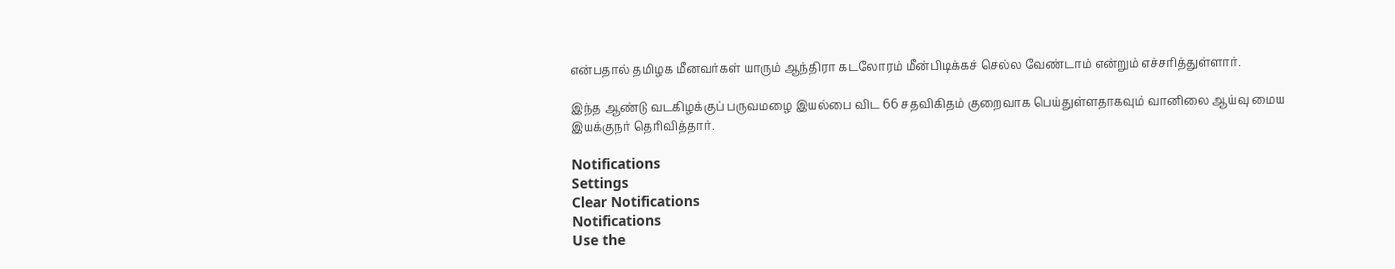என்பதால் தமிழக மீனவர்கள் யாரும் ஆந்திரா கடலோரம் மீன்பிடிக்கச் செல்ல வேண்டாம் என்றும் எச்சரித்துள்ளார்.

இந்த ஆண்டு வடகிழக்குப் பருவமழை இயல்பை விட 66 சதவிகிதம் குறைவாக பெய்துள்ளதாகவும் வானிலை ஆய்வு மைய இயக்குநர் தெரிவித்தார்.

Notifications
Settings
Clear Notifications
Notifications
Use the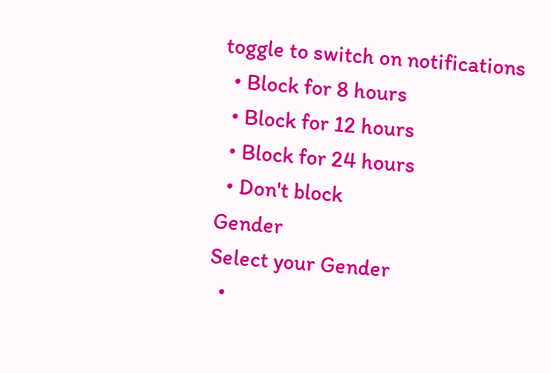toggle to switch on notifications
  • Block for 8 hours
  • Block for 12 hours
  • Block for 24 hours
  • Don't block
Gender
Select your Gender
  •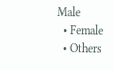Male
  • Female
  • Others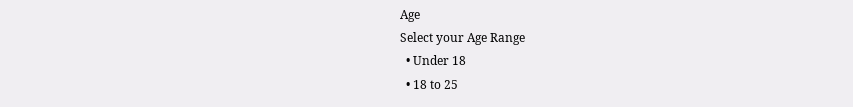Age
Select your Age Range
  • Under 18
  • 18 to 25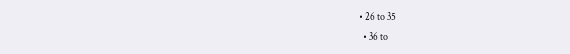• 26 to 35
  • 36 to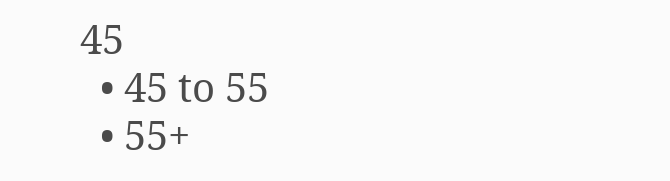45
  • 45 to 55
  • 55+